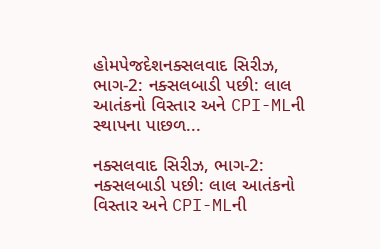હોમપેજદેશનક્સલવાદ સિરીઝ, ભાગ-2: નક્સલબાડી પછી: લાલ આતંકનો વિસ્તાર અને CPI-MLની સ્થાપના પાછળ...

નક્સલવાદ સિરીઝ, ભાગ-2: નક્સલબાડી પછી: લાલ આતંકનો વિસ્તાર અને CPI-MLની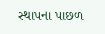સ્થાપના પાછળ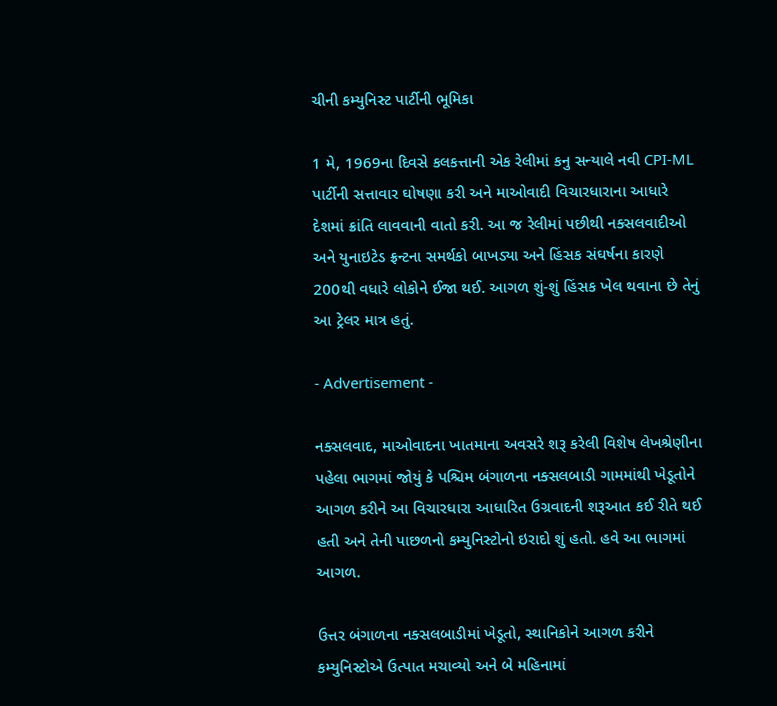ચીની કમ્યુનિસ્ટ પાર્ટીની ભૂમિકા

1 મે, 1969ના દિવસે કલકત્તાની એક રેલીમાં કનુ સન્યાલે નવી CPI-ML પાર્ટીની સત્તાવાર ઘોષણા કરી અને માઓવાદી વિચારધારાના આધારે દેશમાં ક્રાંતિ લાવવાની વાતો કરી. આ જ રેલીમાં પછીથી નક્સલવાદીઓ અને યુનાઇટેડ ફ્રન્ટના સમર્થકો બાખડ્યા અને હિંસક સંઘર્ષના કારણે 200થી વધારે લોકોને ઈજા થઈ. આગળ શું-શું હિંસક ખેલ થવાના છે તેનું આ ટ્રેલર માત્ર હતું.

- Advertisement -

નક્સલવાદ, માઓવાદના ખાતમાના અવસરે શરૂ કરેલી વિશેષ લેખશ્રેણીના પહેલા ભાગમાં જોયું કે પશ્ચિમ બંગાળના નક્સલબાડી ગામમાંથી ખેડૂતોને આગળ કરીને આ વિચારધારા આધારિત ઉગ્રવાદની શરૂઆત કઈ રીતે થઈ હતી અને તેની પાછળનો કમ્યુનિસ્ટોનો ઇરાદો શું હતો. હવે આ ભાગમાં આગળ.

ઉત્તર બંગાળના નક્સલબાડીમાં ખેડૂતો, સ્થાનિકોને આગળ કરીને કમ્યુનિસ્ટોએ ઉત્પાત મચાવ્યો અને બે મહિનામાં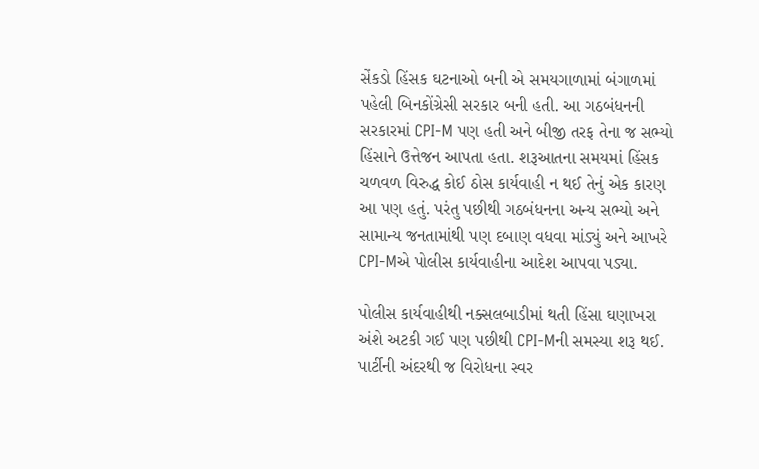સેંકડો હિંસક ઘટનાઓ બની એ સમયગાળામાં બંગાળમાં પહેલી બિનકોંગ્રેસી સરકાર બની હતી. આ ગઠબંધનની સરકારમાં CPI-M પણ હતી અને બીજી તરફ તેના જ સભ્યો હિંસાને ઉત્તેજન આપતા હતા. શરૂઆતના સમયમાં હિંસક ચળવળ વિરુદ્ધ કોઈ ઠોસ કાર્યવાહી ન થઈ તેનું એક કારણ આ પણ હતું. પરંતુ પછીથી ગઠબંધનના અન્ય સભ્યો અને સામાન્ય જનતામાંથી પણ દબાણ વધવા માંડ્યું અને આખરે CPI-Mએ પોલીસ કાર્યવાહીના આદેશ આપવા પડ્યા.

પોલીસ કાર્યવાહીથી નક્સલબાડીમાં થતી હિંસા ઘણાખરા અંશે અટકી ગઈ પણ પછીથી CPI-Mની સમસ્યા શરૂ થઈ. પાર્ટીની અંદરથી જ વિરોધના સ્વર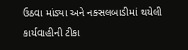ઉઠવા માંડ્યા અને નક્સલબાડીમાં થયેલી કાર્યવાહીની ટીકા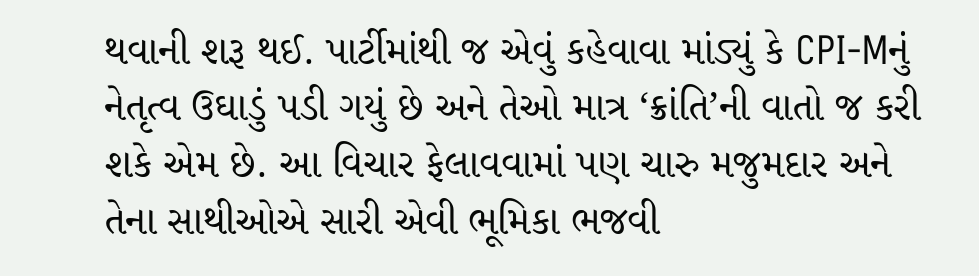થવાની શરૂ થઈ. પાર્ટીમાંથી જ એવું કહેવાવા માંડ્યું કે CPI-Mનું નેતૃત્વ ઉઘાડું પડી ગયું છે અને તેઓ માત્ર ‘ક્રાંતિ’ની વાતો જ કરી શકે એમ છે. આ વિચાર ફેલાવવામાં પણ ચારુ મજુમદાર અને તેના સાથીઓએ સારી એવી ભૂમિકા ભજવી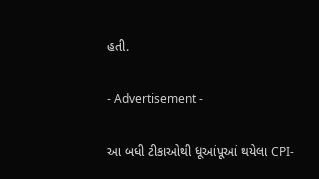હતી.

- Advertisement -

આ બધી ટીકાઓથી ધૂઆંપૂઆં થયેલા CPI-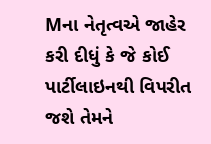Mના નેતૃત્વએ જાહેર કરી દીધું કે જે કોઈ પાર્ટીલાઇનથી વિપરીત જશે તેમને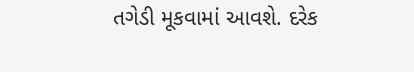તગેડી મૂકવામાં આવશે. દરેક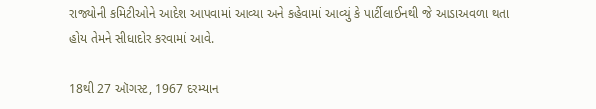રાજ્યોની કમિટીઓને આદેશ આપવામાં આવ્યા અને કહેવામાં આવ્યું કે પાર્ટીલાઈનથી જે આડાઅવળા થતા હોય તેમને સીધાદોર કરવામાં આવે.

18થી 27 ઑગસ્ટ, 1967 દરમ્યાન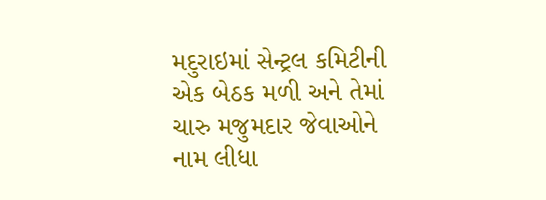મદુરાઇમાં સેન્ટ્રલ કમિટીની એક બેઠક મળી અને તેમાં ચારુ મજુમદાર જેવાઓને નામ લીધા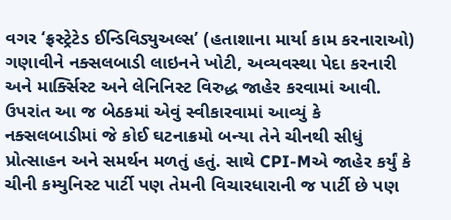વગર ‘ફ્રસ્ટ્રેટેડ ઈન્ડિવિડ્યુઅલ્સ’ (હતાશાના માર્યા કામ કરનારાઓ) ગણાવીને નક્સલબાડી લાઇનને ખોટી, અવ્યવસ્થા પેદા કરનારી અને માર્ક્સિસ્ટ અને લેનિનિસ્ટ વિરુદ્ધ જાહેર કરવામાં આવી. ઉપરાંત આ જ બેઠકમાં એવું સ્વીકારવામાં આવ્યું કે નક્સલબાડીમાં જે કોઈ ઘટનાક્રમો બન્યા તેને ચીનથી સીધું પ્રોત્સાહન અને સમર્થન મળતું હતું. સાથે CPI-Mએ જાહેર કર્યું કે ચીની કમ્યુનિસ્ટ પાર્ટી પણ તેમની વિચારધારાની જ પાર્ટી છે પણ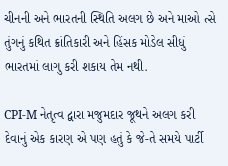ચીનની અને ભારતની સ્થિતિ અલગ છે અને માઓ ત્સે તુંગનું કથિત ક્રાંતિકારી અને હિંસક મોડેલ સીધું ભારતમાં લાગુ કરી શકાય તેમ નથી.

CPI-M નેતૃત્વ દ્વારા મજુમદાર જૂથને અલગ કરી દેવાનું એક કારણ એ પણ હતું કે જે-તે સમયે પાર્ટી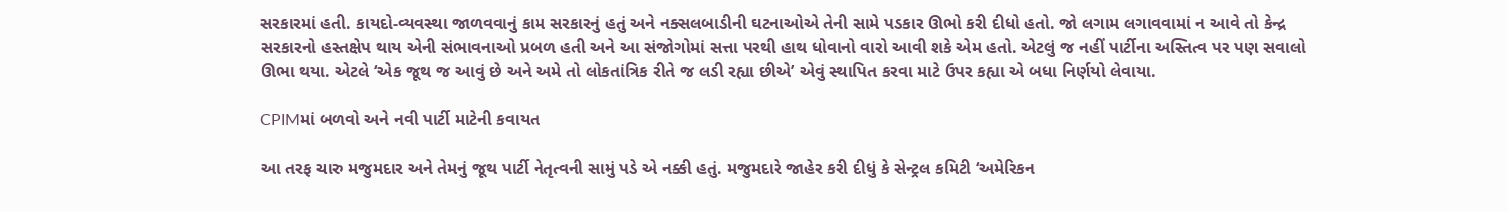સરકારમાં હતી. કાયદો-વ્યવસ્થા જાળવવાનું કામ સરકારનું હતું અને નક્સલબાડીની ઘટનાઓએ તેની સામે પડકાર ઊભો કરી દીધો હતો. જો લગામ લગાવવામાં ન આવે તો કેન્દ્ર સરકારનો હસ્તક્ષેપ થાય એની સંભાવનાઓ પ્રબળ હતી અને આ સંજોગોમાં સત્તા પરથી હાથ ધોવાનો વારો આવી શકે એમ હતો. એટલું જ નહીં પાર્ટીના અસ્તિત્વ પર પણ સવાલો ઊભા થયા. એટલે ‘એક જૂથ જ આવું છે અને અમે તો લોકતાંત્રિક રીતે જ લડી રહ્યા છીએ’ એવું સ્થાપિત કરવા માટે ઉપર કહ્યા એ બધા નિર્ણયો લેવાયા.

CPIMમાં બળવો અને નવી પાર્ટી માટેની કવાયત

આ તરફ ચારુ મજુમદાર અને તેમનું જૂથ પાર્ટી નેતૃત્વની સામું પડે એ નક્કી હતું. મજુમદારે જાહેર કરી દીધું કે સેન્ટ્રલ કમિટી ‘અમેરિકન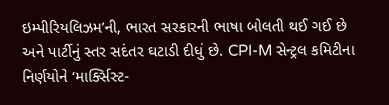ઇમ્પીરિયલિઝમ’ની, ભારત સરકારની ભાષા બોલતી થઈ ગઈ છે અને પાર્ટીનું સ્તર સદંતર ઘટાડી દીધું છે. CPI-M સેન્ટ્રલ કમિટીના નિર્ણયોને ‘માર્ક્સિસ્ટ-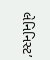લેનિનિસ્ટ’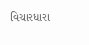વિચારધારા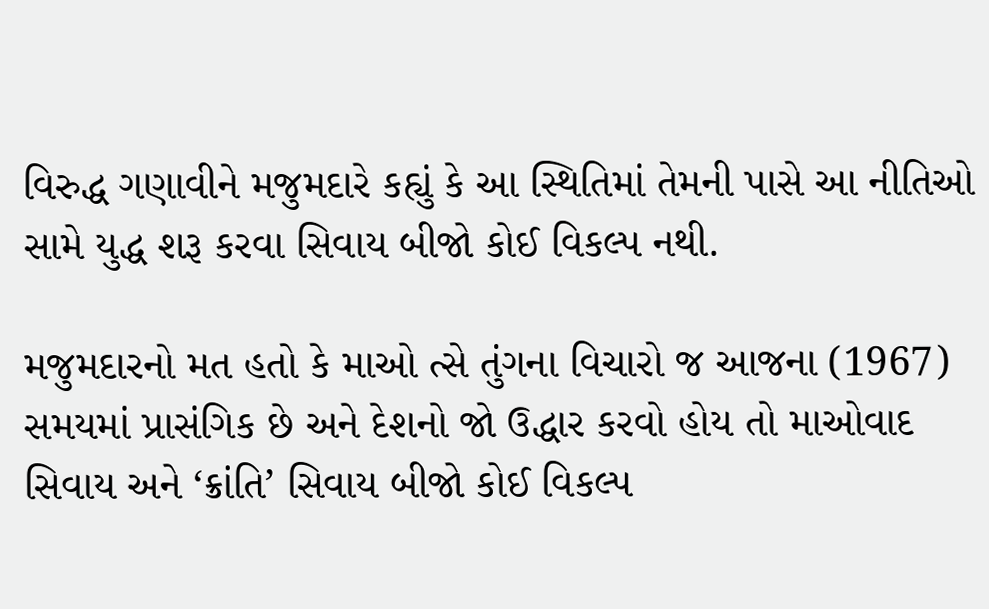વિરુદ્ધ ગણાવીને મજુમદારે કહ્યું કે આ સ્થિતિમાં તેમની પાસે આ નીતિઓ સામે યુદ્ધ શરૂ કરવા સિવાય બીજો કોઈ વિકલ્પ નથી.

મજુમદારનો મત હતો કે માઓ ત્સે તુંગના વિચારો જ આજના (1967) સમયમાં પ્રાસંગિક છે અને દેશનો જો ઉદ્ધાર કરવો હોય તો માઓવાદ સિવાય અને ‘ક્રાંતિ’ સિવાય બીજો કોઈ વિકલ્પ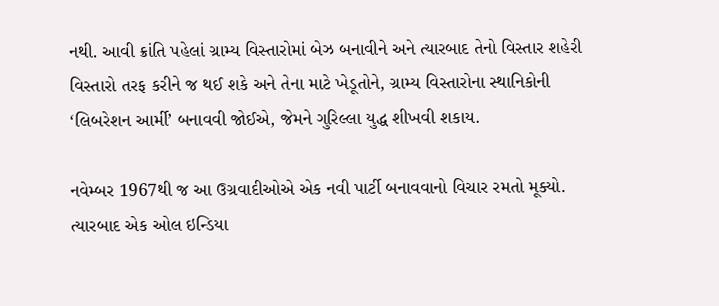નથી. આવી ક્રાંતિ પહેલાં ગ્રામ્ય વિસ્તારોમાં બેઝ બનાવીને અને ત્યારબાદ તેનો વિસ્તાર શહેરી વિસ્તારો તરફ કરીને જ થઈ શકે અને તેના માટે ખેડૂતોને, ગ્રામ્ય વિસ્તારોના સ્થાનિકોની ‘લિબરેશન આર્મી’ બનાવવી જોઈએ, જેમને ગુરિલ્લા યુદ્ધ શીખવી શકાય.

નવેમ્બર 1967થી જ આ ઉગ્રવાદીઓએ એક નવી પાર્ટી બનાવવાનો વિચાર રમતો મૂક્યો. ત્યારબાદ એક ઓલ ઇન્ડિયા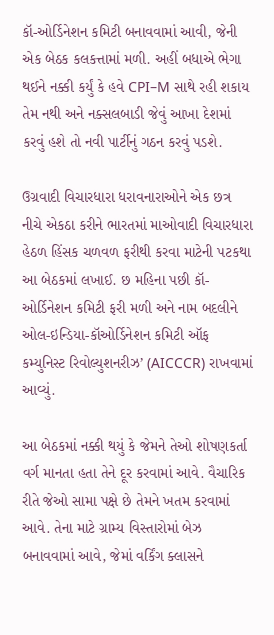કૉ-ઓર્ડિનેશન કમિટી બનાવવામાં આવી, જેની એક બેઠક કલકત્તામાં મળી. અહીં બધાએ ભેગા થઈને નક્કી કર્યું કે હવે CPI–M સાથે રહી શકાય તેમ નથી અને નક્સલબાડી જેવું આખા દેશમાં કરવું હશે તો નવી પાર્ટીનું ગઠન કરવું પડશે.

ઉગ્રવાદી વિચારધારા ધરાવનારાઓને એક છત્ર નીચે એકઠા કરીને ભારતમાં માઓવાદી વિચારધારા હેઠળ હિંસક ચળવળ ફરીથી કરવા માટેની પટકથા આ બેઠકમાં લખાઈ. છ મહિના પછી કૉ-ઓર્ડિનેશન કમિટી ફરી મળી અને નામ બદલીને ઓલ-ઇન્ડિયા-કૉઓર્ડિનેશન કમિટી ઑફ કમ્યુનિસ્ટ રિવોલ્યુશનરીઝ’ (AICCCR) રાખવામાં આવ્યું.

આ બેઠકમાં નક્કી થયું કે જેમને તેઓ શોષણકર્તા વર્ગ માનતા હતા તેને દૂર કરવામાં આવે. વૈચારિક રીતે જેઓ સામા પક્ષે છે તેમને ખતમ કરવામાં આવે. તેના માટે ગ્રામ્ય વિસ્તારોમાં બેઝ બનાવવામાં આવે, જેમાં વર્કિંગ ક્લાસને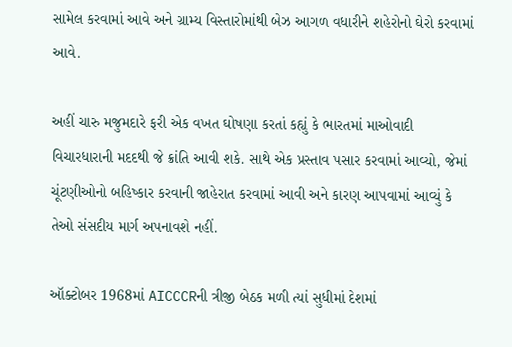સામેલ કરવામાં આવે અને ગ્રામ્ય વિસ્તારોમાંથી બેઝ આગળ વધારીને શહેરોનો ઘેરો કરવામાં આવે.

અહીં ચારુ મજુમદારે ફરી એક વખત ઘોષણા કરતાં કહ્યું કે ભારતમાં માઓવાદી વિચારધારાની મદદથી જે ક્રાંતિ આવી શકે. સાથે એક પ્રસ્તાવ પસાર કરવામાં આવ્યો, જેમાં ચૂંટણીઓનો બહિષ્કાર કરવાની જાહેરાત કરવામાં આવી અને કારણ આપવામાં આવ્યું કે તેઓ સંસદીય માર્ગ અપનાવશે નહીં.

ઑક્ટોબર 1968માં AICCCRની ત્રીજી બેઠક મળી ત્યાં સુધીમાં દેશમાં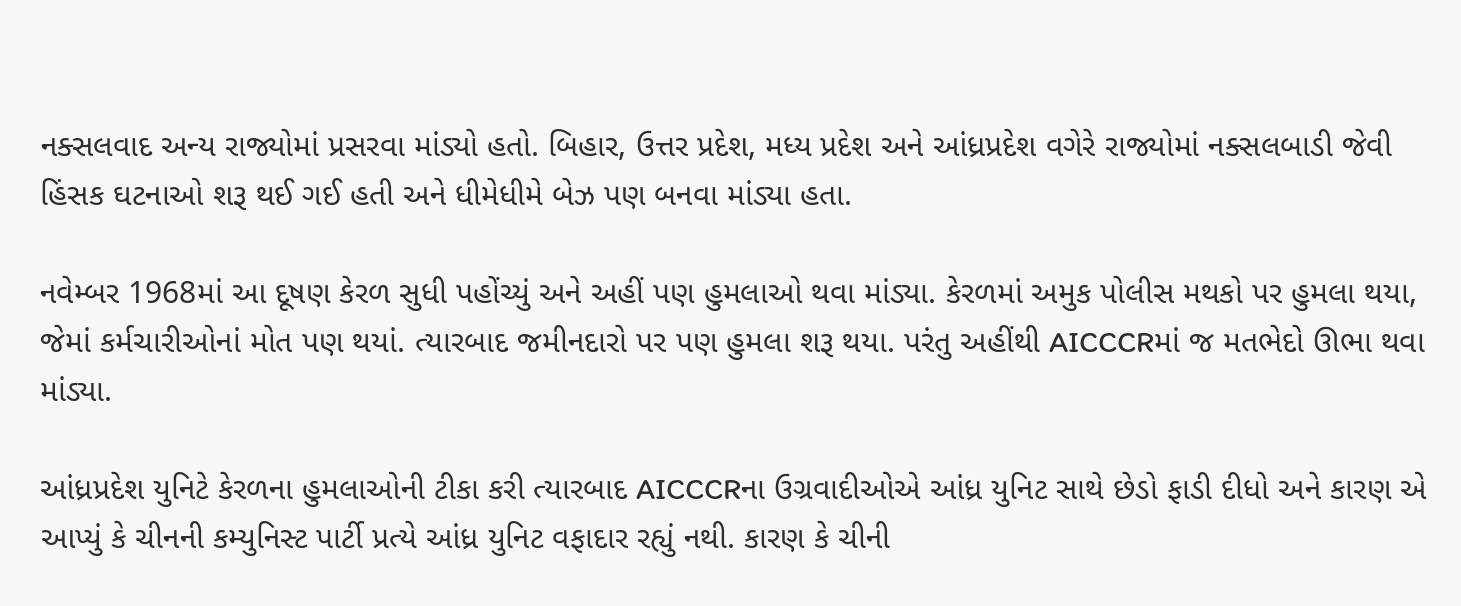નક્સલવાદ અન્ય રાજ્યોમાં પ્રસરવા માંડ્યો હતો. બિહાર, ઉત્તર પ્રદેશ, મધ્ય પ્રદેશ અને આંધ્રપ્રદેશ વગેરે રાજ્યોમાં નક્સલબાડી જેવી હિંસક ઘટનાઓ શરૂ થઈ ગઈ હતી અને ધીમેધીમે બેઝ પણ બનવા માંડ્યા હતા.

નવેમ્બર 1968માં આ દૂષણ કેરળ સુધી પહોંચ્યું અને અહીં પણ હુમલાઓ થવા માંડ્યા. કેરળમાં અમુક પોલીસ મથકો પર હુમલા થયા, જેમાં કર્મચારીઓનાં મોત પણ થયાં. ત્યારબાદ જમીનદારો પર પણ હુમલા શરૂ થયા. પરંતુ અહીંથી AICCCRમાં જ મતભેદો ઊભા થવા માંડ્યા.

આંધ્રપ્રદેશ યુનિટે કેરળના હુમલાઓની ટીકા કરી ત્યારબાદ AICCCRના ઉગ્રવાદીઓએ આંધ્ર યુનિટ સાથે છેડો ફાડી દીધો અને કારણ એ આપ્યું કે ચીનની કમ્યુનિસ્ટ પાર્ટી પ્રત્યે આંધ્ર યુનિટ વફાદાર રહ્યું નથી. કારણ કે ચીની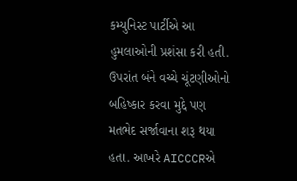કમ્યુનિસ્ટ પાર્ટીએ આ હુમલાઓની પ્રશંસા કરી હતી. ઉપરાંત બંને વચ્ચે ચૂંટણીઓનો બહિષ્કાર કરવા મુદ્દે પણ મતભેદ સર્જાવાના શરૂ થયા હતા. આખરે AICCCRએ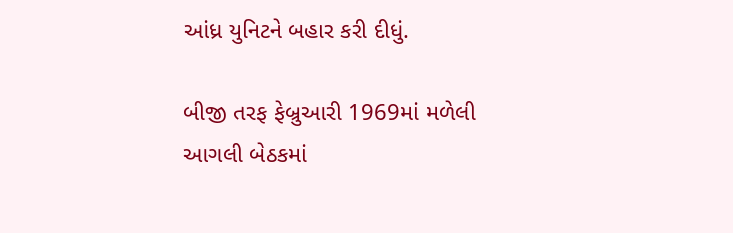આંધ્ર યુનિટને બહાર કરી દીધું.

બીજી તરફ ફેબ્રુઆરી 1969માં મળેલી આગલી બેઠકમાં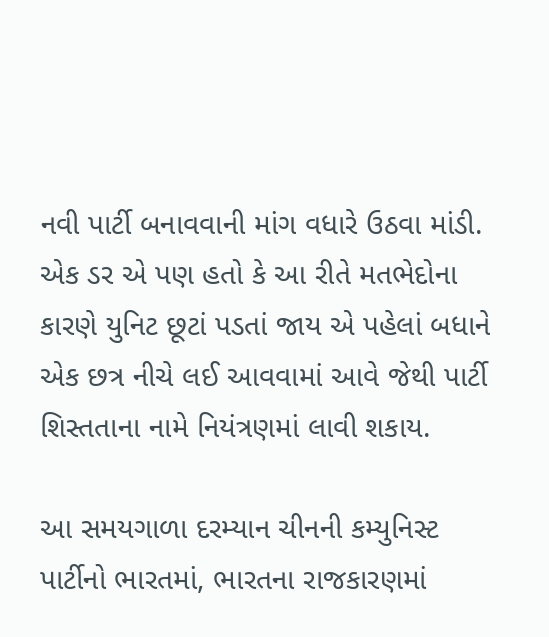નવી પાર્ટી બનાવવાની માંગ વધારે ઉઠવા માંડી. એક ડર એ પણ હતો કે આ રીતે મતભેદોના કારણે યુનિટ છૂટાં પડતાં જાય એ પહેલાં બધાને એક છત્ર નીચે લઈ આવવામાં આવે જેથી પાર્ટી શિસ્તતાના નામે નિયંત્રણમાં લાવી શકાય.

આ સમયગાળા દરમ્યાન ચીનની કમ્યુનિસ્ટ પાર્ટીનો ભારતમાં, ભારતના રાજકારણમાં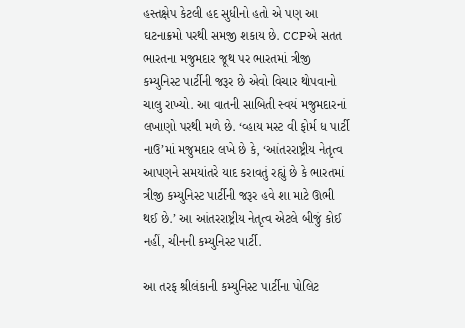હસ્તક્ષેપ કેટલી હદ સુધીનો હતો એ પણ આ ઘટનાક્રમો પરથી સમજી શકાય છે. CCPએ સતત ભારતના મજુમદાર જૂથ પર ભારતમાં ત્રીજી કમ્યુનિસ્ટ પાર્ટીની જરૂર છે એવો વિચાર થોપવાનો ચાલુ રાખ્યો. આ વાતની સાબિતી સ્વયં મજુમદારનાં લખાણો પરથી મળે છે. ‘વ્હાય મસ્ટ વી ફોર્મ ધ પાર્ટી નાઉ’માં મજુમદાર લખે છે કે, ‘આંતરરાષ્ટ્રીય નેતૃત્વ આપણને સમયાંતરે યાદ કરાવતું રહ્યું છે કે ભારતમાં ત્રીજી કમ્યુનિસ્ટ પાર્ટીની જરૂર હવે શા માટે ઊભી થઈ છે.’ આ આંતરરાષ્ટ્રીય નેતૃત્વ એટલે બીજું કોઈ નહીં, ચીનની કમ્યુનિસ્ટ પાર્ટી.

આ તરફ શ્રીલંકાની કમ્યુનિસ્ટ પાર્ટીના પોલિટ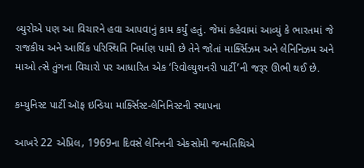બ્યુરોએ પણ આ વિચારને હવા આપવાનું કામ કર્યું હતું. જેમાં કહેવામાં આવ્યું કે ભારતમાં જે રાજકીય અને આર્થિક પરિસ્થિતિ નિર્માણ પામી છે તેને જોતાં માર્ક્સિઝમ અને લેનિનિઝમ અને માઓ ત્સે તુંગના વિચારો પર આધારિત એક ‘રિવોલ્યુશનરી પાર્ટી’ની જરૂર ઊભી થઈ છે.

કમ્યુનિસ્ટ પાર્ટી ઑફ ઇન્ડિયા માર્ક્સિસ્ટ-લેનિનિસ્ટની સ્થાપના

આખરે 22 એપ્રિલ, 1969ના દિવસે લેનિનની એકસોમી જન્મતિથિએ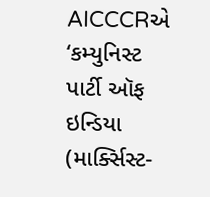AICCCRએ ‘કમ્યુનિસ્ટ પાર્ટી ઑફ ઇન્ડિયા (માર્ક્સિસ્ટ-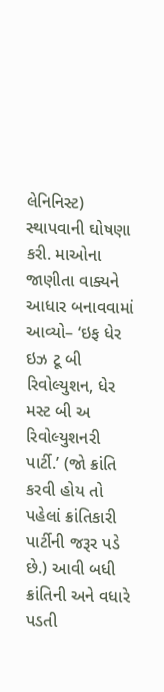લેનિનિસ્ટ) સ્થાપવાની ઘોષણા કરી. માઓના જાણીતા વાક્યને આધાર બનાવવામાં આવ્યો– ‘ઇફ ધેર ઇઝ ટૂ બી રિવોલ્યુશન, ધેર મસ્ટ બી અ રિવોલ્યુશનરી પાર્ટી.’ (જો ક્રાંતિ કરવી હોય તો પહેલાં ક્રાંતિકારી પાર્ટીની જરૂર પડે છે.) આવી બધી ક્રાંતિની અને વધારે પડતી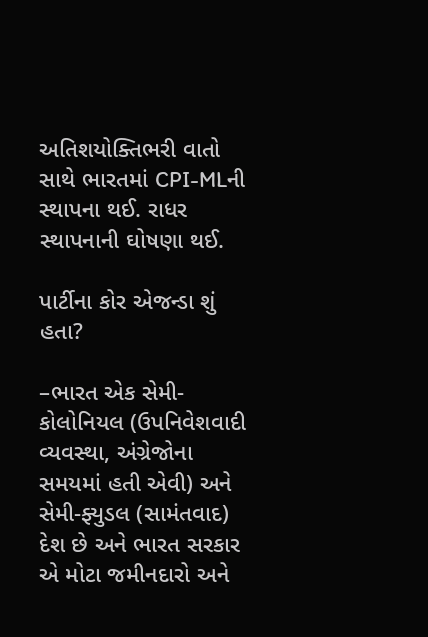અતિશયોક્તિભરી વાતો સાથે ભારતમાં CPI-MLની સ્થાપના થઈ. રાધર સ્થાપનાની ઘોષણા થઈ.

પાર્ટીના કોર એજન્ડા શું હતા?

–ભારત એક સેમી-કોલોનિયલ (ઉપનિવેશવાદી વ્યવસ્થા, અંગ્રેજોના સમયમાં હતી એવી) અને સેમી-ફ્યુડલ (સામંતવાદ) દેશ છે અને ભારત સરકાર એ મોટા જમીનદારો અને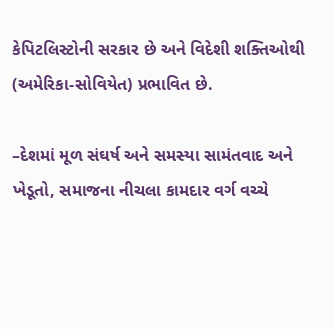કેપિટલિસ્ટોની સરકાર છે અને વિદેશી શક્તિઓથી (અમેરિકા-સોવિયેત) પ્રભાવિત છે.

–દેશમાં મૂળ સંઘર્ષ અને સમસ્યા સામંતવાદ અને ખેડૂતો, સમાજના નીચલા કામદાર વર્ગ વચ્ચે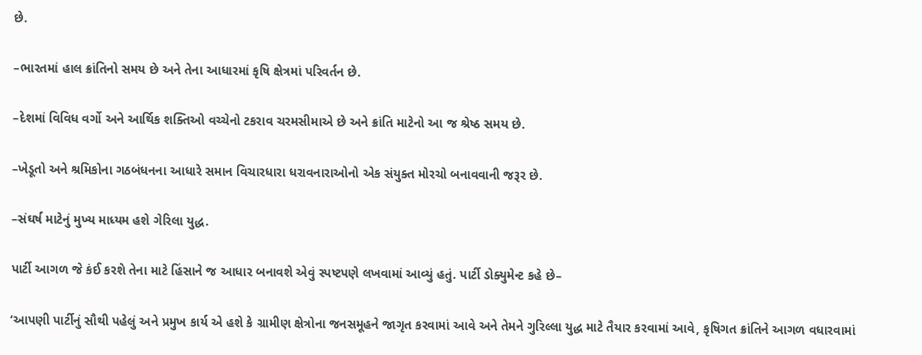છે.

–ભારતમાં હાલ ક્રાંતિનો સમય છે અને તેના આધારમાં કૃષિ ક્ષેત્રમાં પરિવર્તન છે.

–દેશમાં વિવિધ વર્ગો અને આર્થિક શક્તિઓ વચ્ચેનો ટકરાવ ચરમસીમાએ છે અને ક્રાંતિ માટેનો આ જ શ્રેષ્ઠ સમય છે.

–ખેડૂતો અને શ્રમિકોના ગઠબંધનના આધારે સમાન વિચારધારા ધરાવનારાઓનો એક સંયુક્ત મોરચો બનાવવાની જરૂર છે.

–સંઘર્ષ માટેનું મુખ્ય માધ્યમ હશે ગેરિલા યુદ્ધ.

પાર્ટી આગળ જે કંઈ કરશે તેના માટે હિંસાને જ આધાર બનાવશે એવું સ્પષ્ટપણે લખવામાં આવ્યું હતું. પાર્ટી ડોક્યુમેન્ટ કહે છે–

‘આપણી પાર્ટીનું સૌથી પહેલું અને પ્રમુખ કાર્ય એ હશે કે ગ્રામીણ ક્ષેત્રોના જનસમૂહને જાગૃત કરવામાં આવે અને તેમને ગુરિલ્લા યુદ્ધ માટે તૈયાર કરવામાં આવે, કૃષિગત ક્રાંતિને આગળ વધારવામાં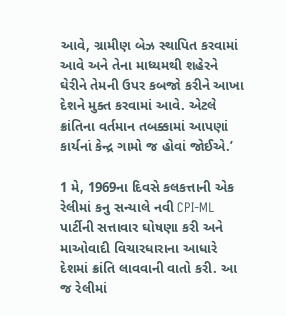આવે, ગ્રામીણ બેઝ સ્થાપિત કરવામાં આવે અને તેના માધ્યમથી શહેરને ઘેરીને તેમની ઉપર કબજો કરીને આખા દેશને મુક્ત કરવામાં આવે. એટલે ક્રાંતિના વર્તમાન તબક્કામાં આપણાં કાર્યનાં કેન્દ્ર ગામો જ હોવાં જોઈએ.’

1 મે, 1969ના દિવસે કલકત્તાની એક રેલીમાં કનુ સન્યાલે નવી CPI-ML પાર્ટીની સત્તાવાર ઘોષણા કરી અને માઓવાદી વિચારધારાના આધારે દેશમાં ક્રાંતિ લાવવાની વાતો કરી. આ જ રેલીમાં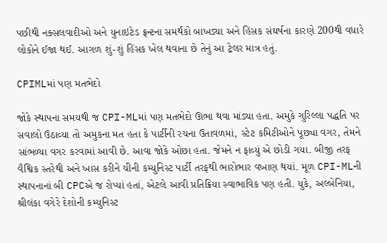પછીથી નક્સલવાદીઓ અને યુનાઇટેડ ફ્રન્ટના સમર્થકો બાખડ્યા અને હિંસક સંઘર્ષના કારણે 200થી વધારે લોકોને ઈજા થઈ. આગળ શું-શું હિંસક ખેલ થવાના છે તેનું આ ટ્રેલર માત્ર હતું.

CPIMLમાં પણ મતભેદો

જોકે સ્થાપના સમયથી જ CPI-MLમાં પણ મતભેદો ઊભા થવા માંડ્યા હતા. અમુકે ગુરિલ્લા પદ્ધતિ પર સવાલો ઉઠાવ્યા તો અમુકના મત હતા કે પાર્ટીની રચના ઉતાવળમાં, સ્ટેટ કમિટીઓને પૂછ્યા વગર, તેમને સાંભળ્યા વગર કરવામાં આવી છે. આવા જોકે ઓછા હતા. જેમને ન ફાવ્યું એ છોડી ગયા. બીજી તરફ વૈશ્વિક સ્તરેથી અને ખાસ કરીને ચીની કમ્યુનિસ્ટ પાર્ટી તરફથી ભારોભાર વખાણ થયાં. મૂળ CPI-MLની સ્થાપનાનાં બી CPCએ જ રોપ્યાં હતાં, એટલે આવી પ્રતિક્રિયા સ્વાભાવિક પણ હતી. યુકે, અલ્બેનિયા, શ્રીલંકા વગેરે દેશોની કમ્યુનિસ્ટ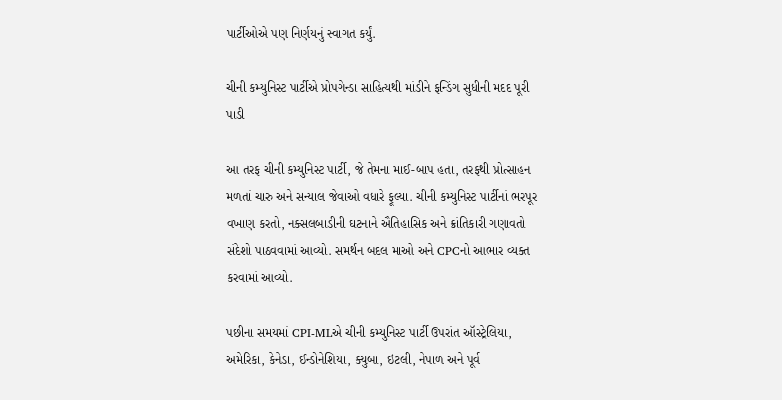પાર્ટીઓએ પણ નિર્ણયનું સ્વાગત કર્યું.

ચીની કમ્યુનિસ્ટ પાર્ટીએ પ્રોપગેન્ડા સાહિત્યથી માંડીને ફન્ડિંગ સુધીની મદદ પૂરી પાડી

આ તરફ ચીની કમ્યુનિસ્ટ પાર્ટી, જે તેમના માઈ-બાપ હતા, તરફથી પ્રોત્સાહન મળતાં ચારુ અને સન્યાલ જેવાઓ વધારે ફૂલ્યા. ચીની કમ્યુનિસ્ટ પાર્ટીનાં ભરપૂર વખાણ કરતો, નક્સલબાડીની ઘટનાને ઐતિહાસિક અને ક્રાંતિકારી ગણાવતો સંદેશો પાઠવવામાં આવ્યો. સમર્થન બદલ માઓ અને CPCનો આભાર વ્યક્ત કરવામાં આવ્યો.

પછીના સમયમાં CPI-MLએ ચીની કમ્યુનિસ્ટ પાર્ટી ઉપરાંત ઑસ્ટ્રેલિયા, અમેરિકા, કેનેડા, ઈન્ડોનેશિયા, ક્યુબા, ઇટલી, નેપાળ અને પૂર્વ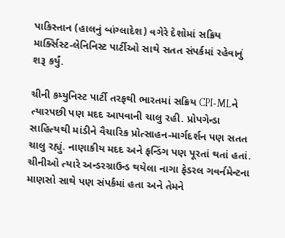પાકિસ્તાન (હાલનું બાંગ્લાદેશ) વગેરે દેશોમાં સક્રિય માર્ક્સિસ્ટ-લેનિનિસ્ટ પાર્ટીઓ સાથે સતત સંપર્કમાં રહેવાનું શરૂ કર્યું.

ચીની કમ્યુનિસ્ટ પાર્ટી તરફથી ભારતમાં સક્રિય CPI-MLને ત્યારપછી પણ મદદ આપવાની ચાલુ રહી. પ્રોપગેન્ડા સાહિત્યથી માંડીને વૈચારિક પ્રોત્સાહન-માર્ગદર્શન પણ સતત ચાલુ રહ્યું. નાણાકીય મદદ અને ફન્ડિંગ પણ પૂરતાં થતાં હતાં. ચીનીઓ ત્યારે અન્ડરગ્રાઉન્ડ થયેલા નાગા ફેડરલ ગવર્નમેન્ટના માણસો સાથે પણ સંપર્કમાં હતા અને તેમને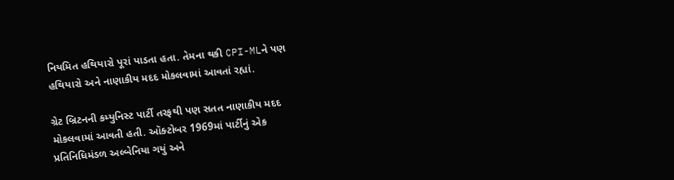નિયમિત હથિયારો પૂરાં પાડતા હતા. તેમના થકી CPI-MLને પણ હથિયારો અને નાણાકીય મદદ મોકલવામાં આવતાં રહ્યાં.

ગ્રેટ બ્રિટનની કમ્યુનિસ્ટ પાર્ટી તરફથી પણ સતત નાણાકીય મદદ મોકલવામાં આવતી હતી. ઑક્ટોબર 1969માં પાર્ટીનું એક પ્રતિનિધિમંડળ અલ્બેનિયા ગયું અને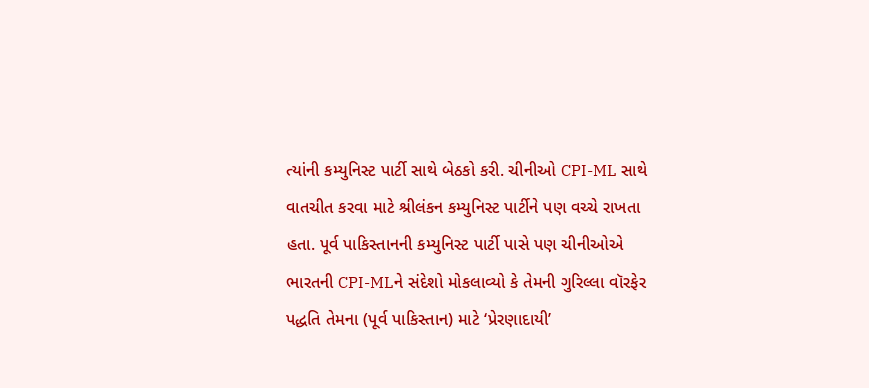ત્યાંની કમ્યુનિસ્ટ પાર્ટી સાથે બેઠકો કરી. ચીનીઓ CPI-ML સાથે વાતચીત કરવા માટે શ્રીલંકન કમ્યુનિસ્ટ પાર્ટીને પણ વચ્ચે રાખતા હતા. પૂર્વ પાકિસ્તાનની કમ્યુનિસ્ટ પાર્ટી પાસે પણ ચીનીઓએ ભારતની CPI-MLને સંદેશો મોકલાવ્યો કે તેમની ગુરિલ્લા વૉરફેર પદ્ધતિ તેમના (પૂર્વ પાકિસ્તાન) માટે ‘પ્રેરણાદાયી’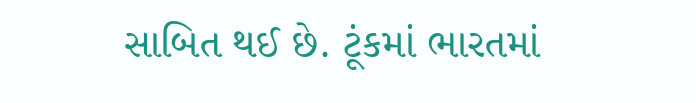સાબિત થઈ છે. ટૂંકમાં ભારતમાં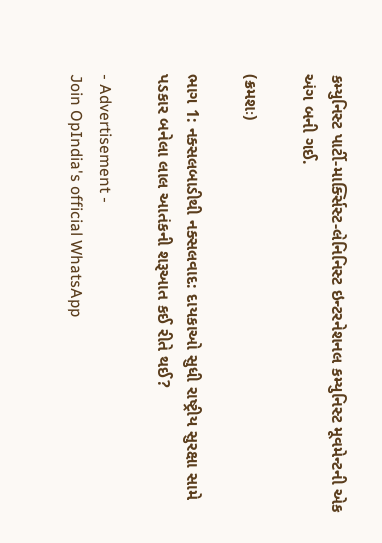કમ્યુનિસ્ટ પાર્ટી-માર્ક્સિસ્ટ-લેનિનિસ્ટ ઇન્ટરનેશનલ કમ્યુનિસ્ટ મૂવમેન્ટની એક અંગ બની ગઈ.

(ક્રમશઃ)

ભાગ 1: નક્સલબાડીથી નક્સલવાદ: દાયકાઓ સુધી રાષ્ટ્રીય સુરક્ષા સામે પડકાર બનેલા લાલ આતંકની શરૂઆત કઈ રીતે થઈ?

- Advertisement -
Join OpIndia's official WhatsApp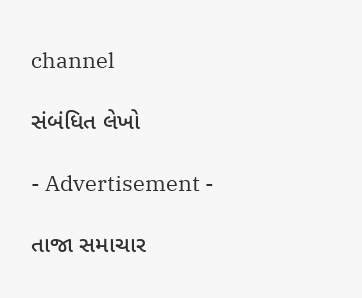channel

સંબંધિત લેખો

- Advertisement -

તાજા સમાચાર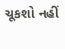ચૂકશો નહીં